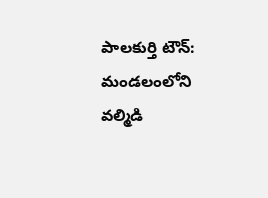పాలకుర్తి టౌన్: మండలంలోని వల్మిడి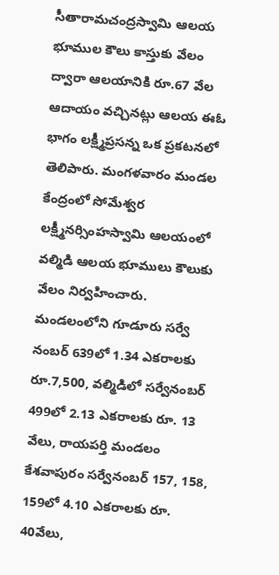సీతారామచంద్రస్వామి ఆలయ భూముల కౌలు కాస్తుకు వేలం ద్వారా ఆలయానికి రూ.67 వేల ఆదాయం వచ్చినట్లు ఆలయ ఈఓ భాగం లక్ష్మీప్రసన్న ఒక ప్రకటనలో తెలిపారు. మంగళవారం మండల కేంద్రంలో సోమేశ్వర లక్ష్మీనర్సింహస్వామి ఆలయంలో వల్మిడి ఆలయ భూములు కౌలుకు వేలం నిర్వహించారు. మండలంలోని గూడూరు సర్వే నంబర్ 639లో 1.34 ఎకరాలకు రూ.7,500, వల్మిడిలో సర్వేనంబర్ 499లో 2.13 ఎకరాలకు రూ. 13 వేలు, రాయపర్తి మండలం కేశవాపురం సర్వేనంబర్ 157, 158, 159లో 4.10 ఎకరాలకు రూ. 40వేలు,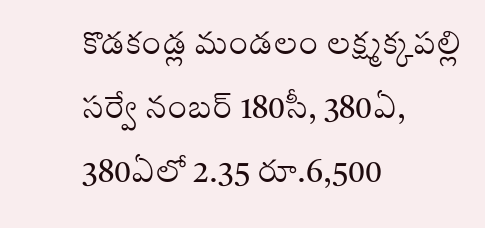కొడకండ్ల మండలం లక్ష్మక్కపల్లి సర్వే నంబర్ 180సీ, 380ఏ, 380ఏలో 2.35 రూ.6,500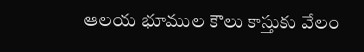ఆలయ భూముల కౌలు కాస్తుకు వేలం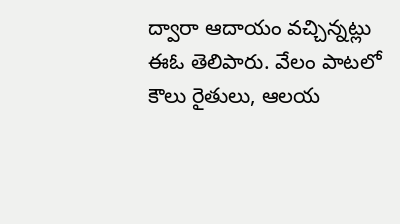ద్వారా ఆదాయం వచ్చిన్నట్లు ఈఓ తెలిపారు. వేలం పాటలో కౌలు రైతులు, ఆలయ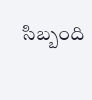సిబ్బంది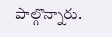పాల్గొన్నారు.